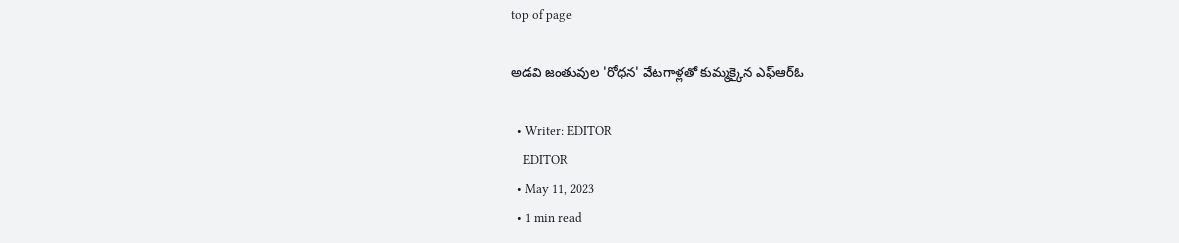top of page

అడవి జంతువుల 'రోధన' వేటగాళ్లతో కుమ్మక్కైన ఎఫ్ఆర్ఓ

  • Writer: EDITOR
    EDITOR
  • May 11, 2023
  • 1 min read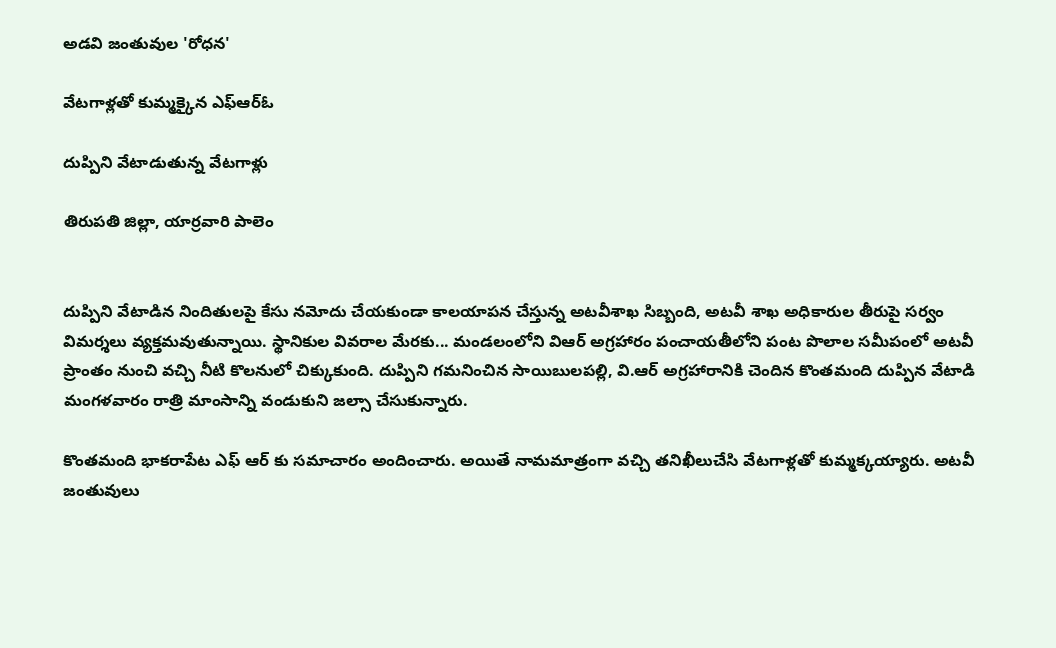అడవి జంతువుల 'రోధన'

వేటగాళ్లతో కుమ్మక్కైన ఎఫ్ఆర్ఓ

దుప్పిని వేటాడుతున్న వేటగాళ్లు

తిరుపతి జిల్లా, యార్రవారి పాలెం


దుప్పిని వేటాడిన నిందితులపై కేసు నమోదు చేయకుండా కాలయాపన చేస్తున్న అటవీశాఖ సిబ్బంది, అటవీ శాఖ అధికారుల తీరుపై సర్వం విమర్శలు వ్యక్తమవుతున్నాయి. స్థానికుల వివరాల మేరకు... మండలంలోని విఆర్ అగ్రహారం పంచాయతీలోని పంట పొలాల సమీపంలో అటవీ ప్రాంతం నుంచి వచ్చి నీటి కొలనులో చిక్కుకుంది. దుప్పిని గమనించిన సాయిబులపల్లి, వి.ఆర్ అగ్రహారానికి చెందిన కొంతమంది దుప్పిన వేటాడి మంగళవారం రాత్రి మాంసాన్ని వండుకుని జల్సా చేసుకున్నారు.

కొంతమంది భాకరాపేట ఎఫ్ ఆర్ కు సమాచారం అందించారు. అయితే నామమాత్రంగా వచ్చి తనిఖీలుచేసి వేటగాళ్లతో కుమ్మక్కయ్యారు. అటవీ జంతువులు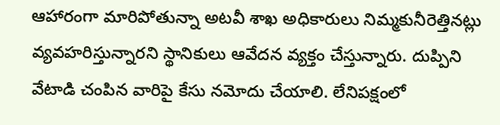ఆహారంగా మారిపోతున్నా అటవీ శాఖ అధికారులు నిమ్మకునీరెత్తినట్లు వ్యవహరిస్తున్నారని స్థానికులు ఆవేదన వ్యక్తం చేస్తున్నారు. దుప్పిని వేటాడి చంపిన వారిపై కేసు నమోదు చేయాలి. లేనిపక్షంలో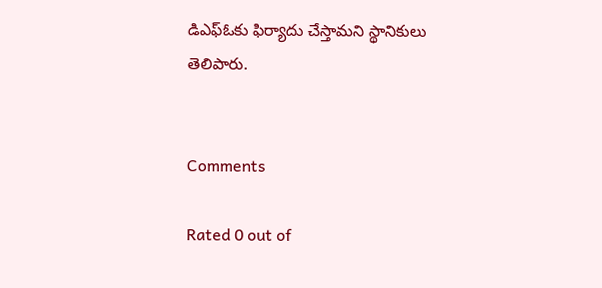డిఎఫ్ఓకు ఫిర్యాదు చేస్తామని స్థానికులు తెలిపారు.


Comments

Rated 0 out of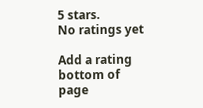5 stars.
No ratings yet

Add a rating
bottom of page